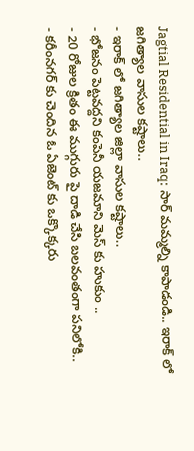Jagtial Residential in Iraq: సార్ మమ్మల్ని కాపాడండి.. ఇరాక్ లో జగిత్యాల వాసుల కష్టాలు..
- ఇరాక్ లో జగిత్యాల జిల్లా వాసుల కష్టాలు..
- భోజనం పెట్టవద్దని కంపెనీ యజమాని మెస్ కు హుకుం ..
- 20 రోజుల క్రితం ఈ ముగ్గురు పై దాడి చేసి బలవంతంగా పనిలోకి..
- కరీంనగర్ కు చెందిన ఓ ఏజెంట్ కు ఒక్కొక్కరు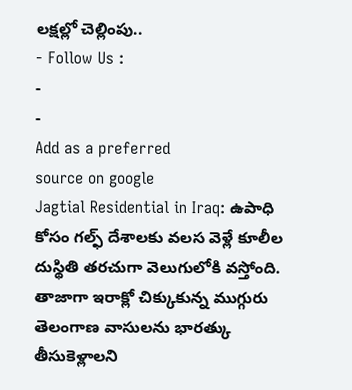లక్షల్లో చెల్లింపు..
- Follow Us :
-
-
Add as a preferred
source on google
Jagtial Residential in Iraq: ఉపాధి కోసం గల్ఫ్ దేశాలకు వలస వెళ్లే కూలీల దుస్థితి తరచుగా వెలుగులోకి వస్తోంది. తాజాగా ఇరాక్లో చిక్కుకున్న ముగ్గురు తెలంగాణ వాసులను భారత్కు తీసుకెళ్లాలని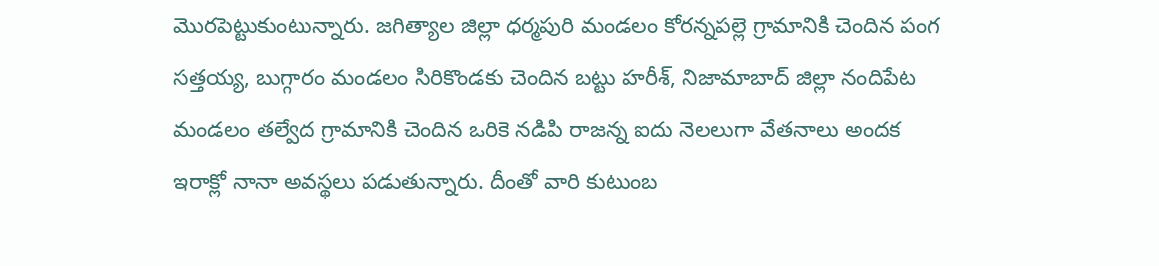మొరపెట్టుకుంటున్నారు. జగిత్యాల జిల్లా ధర్మపురి మండలం కోరన్నపల్లె గ్రామానికి చెందిన పంగ సత్తయ్య, బుగ్గారం మండలం సిరికొండకు చెందిన బట్టు హరీశ్, నిజామాబాద్ జిల్లా నందిపేట మండలం తల్వేద గ్రామానికి చెందిన ఒరికె నడిపి రాజన్న ఐదు నెలలుగా వేతనాలు అందక ఇరాక్లో నానా అవస్థలు పడుతున్నారు. దీంతో వారి కుటుంబ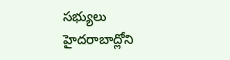సభ్యులు హైదరాబాద్లోని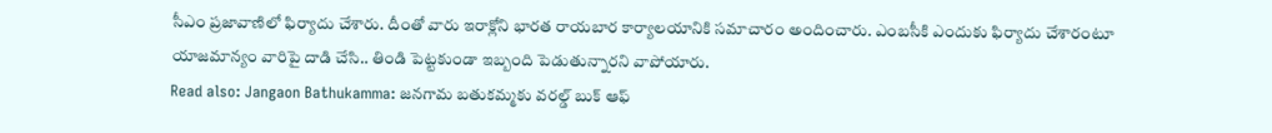సీఎం ప్రజావాణిలో ఫిర్యాదు చేశారు. దీంతో వారు ఇరాక్లోని భారత రాయబార కార్యాలయానికి సమాచారం అందించారు. ఎంబసీకి ఎందుకు ఫిర్యాదు చేశారంటూ యాజమాన్యం వారిపై దాడి చేసి.. తిండి పెట్టకుండా ఇబ్బంది పెడుతున్నారని వాపోయారు.
Read also: Jangaon Bathukamma: జనగామ బతుకమ్మకు వరల్డ్ బుక్ ఆఫ్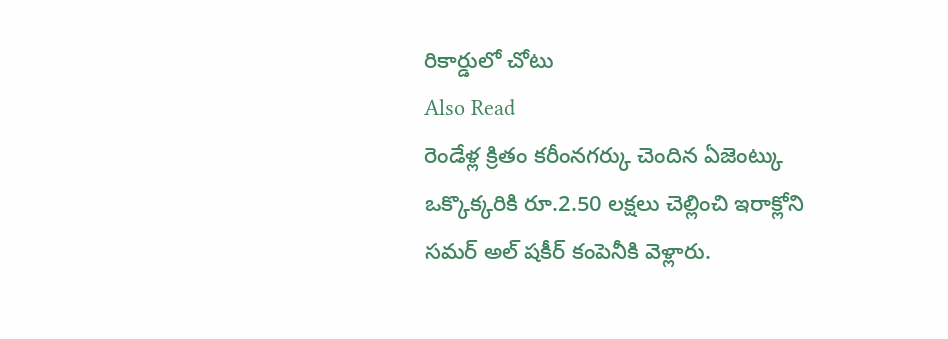రికార్డులో చోటు
Also Read
రెండేళ్ల క్రితం కరీంనగర్కు చెందిన ఏజెంట్కు ఒక్కొక్కరికి రూ.2.50 లక్షలు చెల్లించి ఇరాక్లోని సమర్ అల్ షకీర్ కంపెనీకి వెళ్లారు.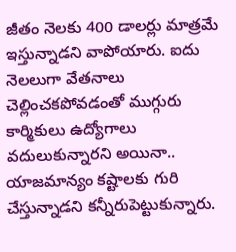జీతం నెలకు 400 డాలర్లు మాత్రమే ఇస్తున్నాడని వాపోయారు. ఐదు నెలలుగా వేతనాలు చెల్లించకపోవడంతో ముగ్గురు కార్మికులు ఉద్యోగాలు వదులుకున్నారని అయినా.. యాజమాన్యం కష్టాలకు గురి చేస్తున్నాడని కన్నీరుపెట్టుకున్నారు.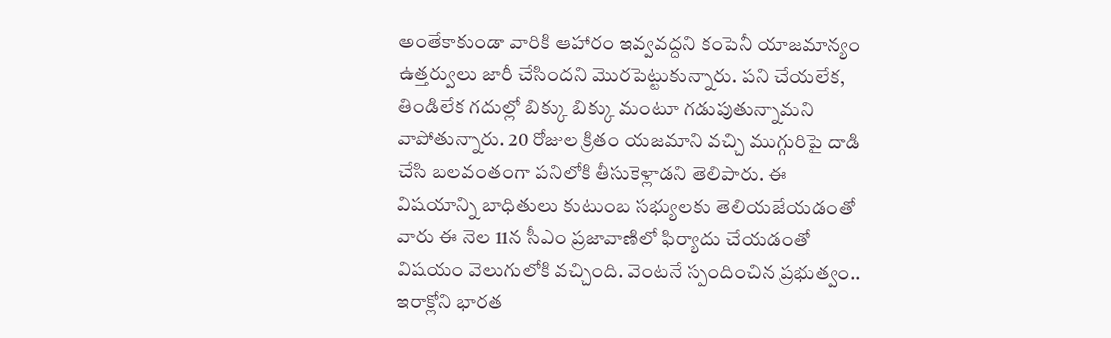అంతేకాకుండా వారికి ఆహారం ఇవ్వవద్దని కంపెనీ యాజమాన్యం ఉత్తర్వులు జారీ చేసిందని మొరపెట్టుకున్నారు. పని చేయలేక, తిండిలేక గదుల్లో బిక్కు బిక్కు మంటూ గడుపుతున్నామని వాపోతున్నారు. 20 రోజుల క్రితం యజమాని వచ్చి ముగ్గురిపై దాడి చేసి బలవంతంగా పనిలోకి తీసుకెళ్లాడని తెలిపారు. ఈ విషయాన్ని బాధితులు కుటుంబ సభ్యులకు తెలియజేయడంతో వారు ఈ నెల 11న సీఎం ప్రజావాణిలో ఫిర్యాదు చేయడంతో విషయం వెలుగులోకి వచ్చింది. వెంటనే స్పందించిన ప్రభుత్వం.. ఇరాక్లోని భారత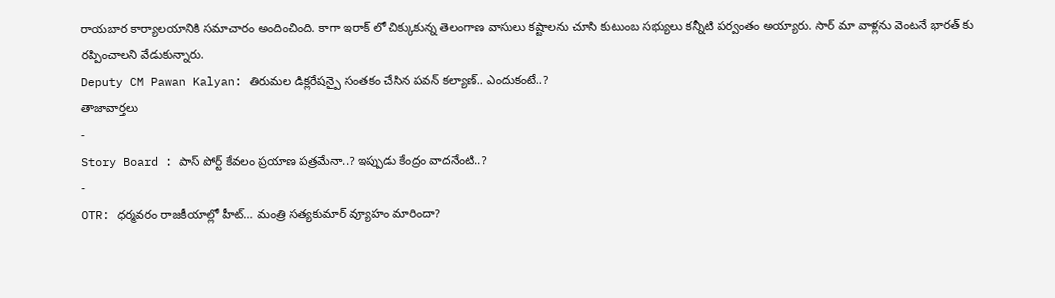రాయబార కార్యాలయానికి సమాచారం అందించింది. కాగా ఇరాక్ లో చిక్కుకున్న తెలంగాణ వాసులు కష్టాలను చూసి కుటుంబ సభ్యులు కన్నీటి పర్వంతం అయ్యారు. సార్ మా వాళ్లను వెంటనే భారత్ కు రప్పించాలని వేడుకున్నారు.
Deputy CM Pawan Kalyan: తిరుమల డిక్లరేషన్పై సంతకం చేసిన పవన్ కల్యాణ్.. ఎందుకంటే..?
తాజావార్తలు
-
Story Board : పాస్ పోర్ట్ కేవలం ప్రయాణ పత్రమేనా..? ఇప్పుడు కేంద్రం వాదనేంటి..?
-
OTR: ధర్మవరం రాజకీయాల్లో హీట్… మంత్రి సత్యకుమార్ వ్యూహం మారిందా?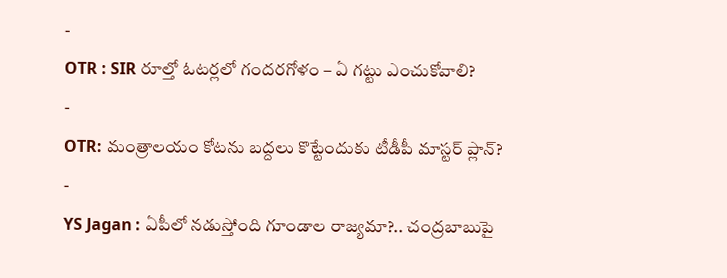-
OTR : SIR రూల్తో ఓటర్లలో గందరగోళం – ఏ గట్టు ఎంచుకోవాలి?
-
OTR: మంత్రాలయం కోటను బద్దలు కొట్టేందుకు టీడీపీ మాస్టర్ ప్లాన్?
-
YS Jagan : ఏపీలో నడుస్తోంది గూండాల రాజ్యమా?.. చంద్రబాబుపై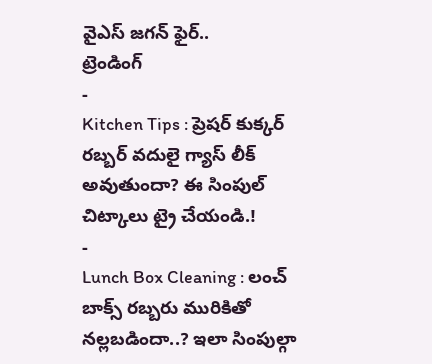వైఎస్ జగన్ ఫైర్..
ట్రెండింగ్
-
Kitchen Tips : ప్రెషర్ కుక్కర్ రబ్బర్ వదులై గ్యాస్ లీక్ అవుతుందా? ఈ సింపుల్ చిట్కాలు ట్రై చేయండి.!
-
Lunch Box Cleaning : లంచ్ బాక్స్ రబ్బరు మురికితో నల్లబడిందా..? ఇలా సింపుల్గా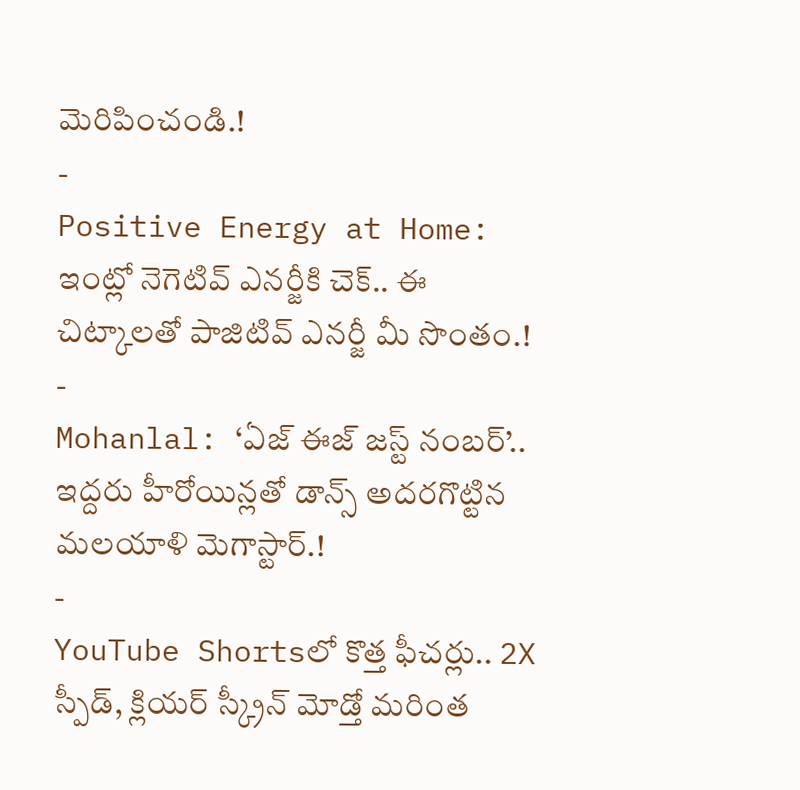మెరిపించండి.!
-
Positive Energy at Home: ఇంట్లో నెగెటివ్ ఎనర్జీకి చెక్.. ఈ చిట్కాలతో పాజిటివ్ ఎనర్జీ మీ సొంతం.!
-
Mohanlal: ‘ఏజ్ ఈజ్ జస్ట్ నంబర్’.. ఇద్దరు హీరోయిన్లతో డాన్స్ అదరగొట్టిన మలయాళి మెగాస్టార్.!
-
YouTube Shortsలో కొత్త ఫీచర్లు.. 2X స్పీడ్, క్లియర్ స్క్రీన్ మోడ్తో మరింత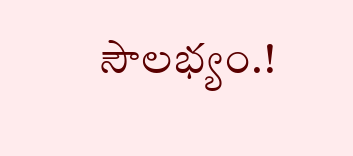సౌలభ్యం.!